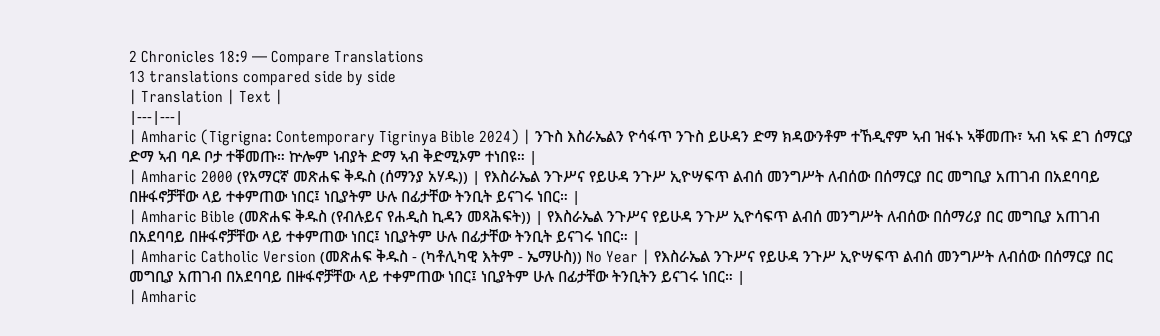2 Chronicles 18:9 — Compare Translations
13 translations compared side by side
| Translation | Text |
|---|---|
| Amharic (Tigrigna: Contemporary Tigrinya Bible 2024) | ንጉስ እስራኤልን ዮሳፋጥ ንጉስ ይሁዳን ድማ ክዳውንቶም ተኸዲኖም ኣብ ዝፋኑ ኣቐመጡ፣ ኣብ ኣፍ ደገ ሰማርያ ድማ ኣብ ባዶ ቦታ ተቐመጡ። ኵሎም ነብያት ድማ ኣብ ቅድሚኦም ተነበዩ። |
| Amharic 2000 (የአማርኛ መጽሐፍ ቅዱስ (ሰማንያ አሃዱ)) | የእስራኤል ንጉሥና የይሁዳ ንጉሥ ኢዮሣፍጥ ልብሰ መንግሥት ለብሰው በሰማርያ በር መግቢያ አጠገብ በአደባባይ በዙፋኖቻቸው ላይ ተቀምጠው ነበር፤ ነቢያትም ሁሉ በፊታቸው ትንቢት ይናገሩ ነበር። |
| Amharic Bible (መጽሐፍ ቅዱስ (የብሉይና የሐዲስ ኪዳን መጻሕፍት)) | የእስራኤል ንጉሥና የይሁዳ ንጉሥ ኢዮሳፍጥ ልብሰ መንግሥት ለብሰው በሰማሪያ በር መግቢያ አጠገብ በአደባባይ በዙፋኖቻቸው ላይ ተቀምጠው ነበር፤ ነቢያትም ሁሉ በፊታቸው ትንቢት ይናገሩ ነበር። |
| Amharic Catholic Version (መጽሐፍ ቅዱስ - (ካቶሊካዊ እትም - ኤማሁስ)) No Year | የእስራኤል ንጉሥና የይሁዳ ንጉሥ ኢዮሣፍጥ ልብሰ መንግሥት ለብሰው በሰማርያ በር መግቢያ አጠገብ በአደባባይ በዙፋኖቻቸው ላይ ተቀምጠው ነበር፤ ነቢያትም ሁሉ በፊታቸው ትንቢትን ይናገሩ ነበር። |
| Amharic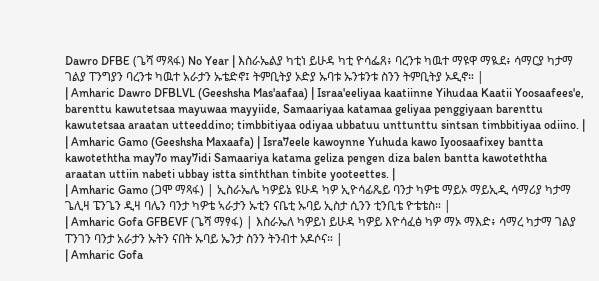Dawro DFBE (ጌሻ ማጻፋ) No Year | እስራኤልያ ካቲነ ይሁዳ ካቲ ዮሳፌጸ፥ ባረንቱ ካዉተ ማዩዋ ማዪደ፥ ሳማርያ ካታማ ገልያ ፐንግያን ባረንቱ ካዉተ አራታን ኡቴድኖ፤ ትምቢትያ ኦድያ ኡባቱ ኡንቱንቱ ስንን ትምቢትያ ኦዲኖ። |
| Amharic Dawro DFBLVL (Geeshsha Mas'aafaa) | Israa'eeliyaa kaatiinne Yihudaa Kaatii Yoosaafees'e, barenttu kawutetsaa mayuwaa mayyiide, Samaariyaa katamaa geliyaa penggiyaan barenttu kawutetsaa araatan utteeddino; timbbitiyaa odiyaa ubbatuu unttunttu sintsan timbbitiyaa odiino. |
| Amharic Gamo (Geeshsha Maxaafa) | Isra7eele kawoynne Yuhuda kawo Iyoosaafixey bantta kawoteththa may7o may7idi Samaariya katama geliza pengen diza balen bantta kawoteththa araatan uttiin nabeti ubbay istta sinththan tinbite yooteettes. |
| Amharic Gamo (ጋሞ ማጻፋ) | ኢስራኤሌ ካዎይኔ ዩሁዳ ካዎ ኢዮሳፊጼይ ባንታ ካዎቴ ማይኦ ማይኢዲ ሳማሪያ ካታማ ጌሊዛ ፔንጌን ዲዛ ባሌን ባንታ ካዎቴ ኣራታን ኡቲን ናቤቲ ኡባይ ኢስታ ሲንን ቲንቢቴ ዮቴቴስ። |
| Amharic Gofa GFBEVF (ጌሻ ማፃፋ) | እስራኤለ ካዎይነ ይሁዳ ካዎይ እዮሳፈፅ ካዎ ማኦ ማእድ፥ ሳማረ ካታማ ገልያ ፐንገን ባንታ አራታን ኡትን ናበት ኡባይ ኤንታ ስንን ትንብተ ኦዶሶና። |
| Amharic Gofa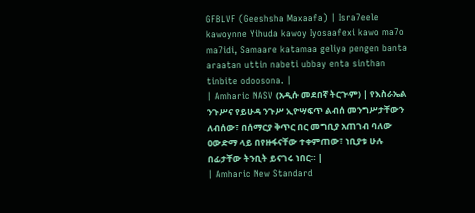GFBLVF (Geeshsha Maxaafa) | Isra7eele kawoynne Yihuda kawoy Iyosaafexi kawo ma7o ma7idi, Samaare katamaa geliya pengen banta araatan uttin nabeti ubbay enta sinthan tinbite odoosona. |
| Amharic NASV (አዲሱ መደበኛ ትርጒም) | የእስራኤል ንጉሥና የይሁዳ ንጉሥ ኢዮሣፍጥ ልብሰ መንግሥታቸውን ለብሰው፣ በሰማርያ ቅጥር በር መግቢያ አጠገብ ባለው ዐውድማ ላይ በየዙፋናቸው ተቀምጠው፣ ነቢያቱ ሁሉ በፊታቸው ትንቢት ይናገሩ ነበር። |
| Amharic New Standard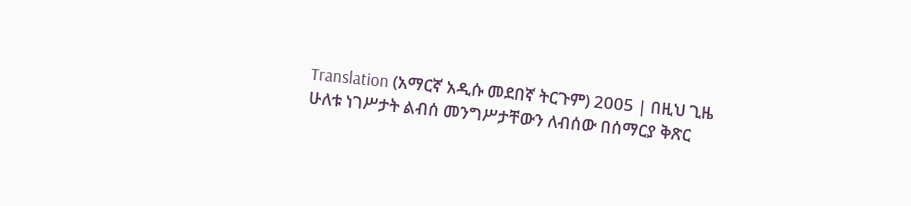Translation (አማርኛ አዲሱ መደበኛ ትርጉም) 2005 | በዚህ ጊዜ ሁለቱ ነገሥታት ልብሰ መንግሥታቸውን ለብሰው በሰማርያ ቅጽር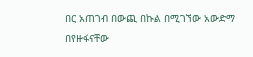በር አጠገብ በውጪ በኩል በሚገኘው አውድማ በየዙፋናቸው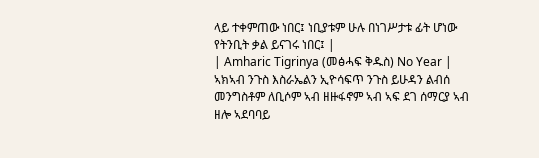ላይ ተቀምጠው ነበር፤ ነቢያቱም ሁሉ በነገሥታቱ ፊት ሆነው የትንቢት ቃል ይናገሩ ነበር፤ |
| Amharic Tigrinya (መፅሓፍ ቅዱስ) No Year | ኣክኣብ ንጉስ እስራኤልን ኢዮሳፍጥ ንጉስ ይሁዳን ልብሰ መንግስቶም ለቢሶም ኣብ ዘዙፋኖም ኣብ ኣፍ ደገ ሰማርያ ኣብ ዘሎ ኣደባባይ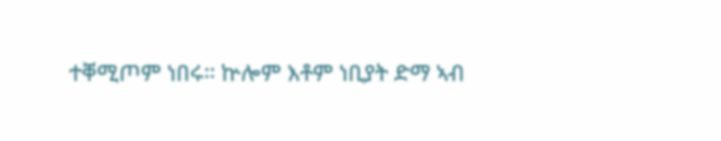ተቐሚጦም ነበሩ። ኵሎም እቶም ነቢያት ድማ ኣብ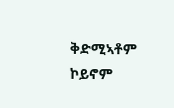ቅድሚኣቶም ኮይኖም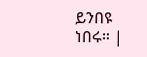ይንበዩ ነበሩ። |